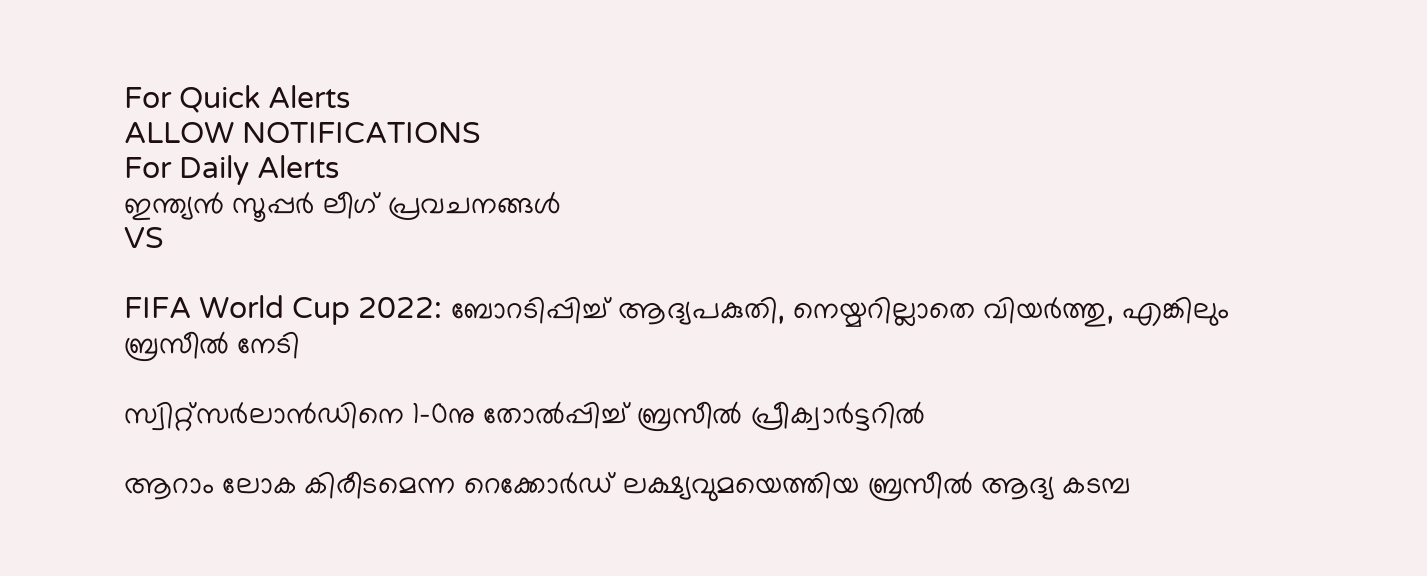For Quick Alerts
ALLOW NOTIFICATIONS
For Daily Alerts
ഇന്ത്യന്‍ സൂപ്പര്‍ ലീഗ്‌ പ്രവചനങ്ങൾ
VS

FIFA World Cup 2022: ബോറടിപ്പിച്ച് ആദ്യപകുതി, നെയ്മറില്ലാതെ വിയര്‍ത്തു, എങ്കിലും ബ്രസീല്‍ നേടി

സ്വിറ്റ്‌സര്‍ലാന്‍ഡിനെ 1-0നു തോല്‍പ്പിച്ച് ബ്രസീല്‍ പ്രീക്വാര്‍ട്ടറില്‍

ആറാം ലോക കിരീടമെന്ന റെക്കോര്‍ഡ് ലക്ഷ്യവുമയെത്തിയ ബ്രസീല്‍ ആദ്യ കടമ്പ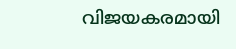വിജയകരമായി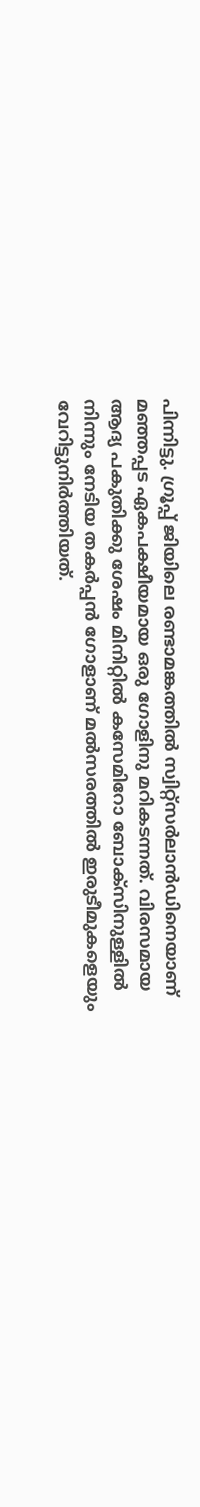പിന്നിട്ടു. ഗ്രൂപ്പ് ജിയിലെ രണ്ടാമങ്കത്തില്‍ സ്വിറ്റ്‌സര്‍ലാന്‍ഡിനെയാണ് മഞ്ഞപ്പട ഏകപക്ഷീയമായ ഒരു ഗോളിനു മറികടന്നത്. വിരസമായ ആദ്യ പകുതിക്കു ശേഷം മിനിറ്റില്‍ കസേമിറോ ബോക്‌സിനുള്ളില്‍ നിന്നും നേടിയ തകര്‍പ്പന്‍ ഗോളാണ് മല്‍സരത്തില്‍ ഇരുടീമുകളെയും വേറിട്ടുനിര്‍ത്തിയത്.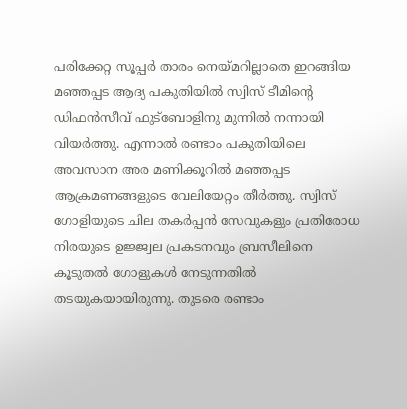പരിക്കേറ്റ സൂപ്പര്‍ താരം നെയ്മറില്ലാതെ ഇറങ്ങിയ മഞ്ഞപ്പട ആദ്യ പകുതിയില്‍ സ്വിസ് ടീമിന്റെ ഡിഫന്‍സീവ് ഫുട്‌ബോളിനു മുന്നില്‍ നന്നായി വിയര്‍ത്തു. എന്നാല്‍ രണ്ടാം പകുതിയിലെ അവസാന അര മണിക്കൂറില്‍ മഞ്ഞപ്പട ആക്രമണങ്ങളുടെ വേലിയേറ്റം തീര്‍ത്തു. സ്വിസ് ഗോളിയുടെ ചില തകര്‍പ്പന്‍ സേവുകളും പ്രതിരോധ നിരയുടെ ഉജ്ജ്വല പ്രകടനവും ബ്രസീലിനെ കൂടുതല്‍ ഗോളുകള്‍ നേടുന്നതില്‍ തടയുകയായിരുന്നു. തുടരെ രണ്ടാം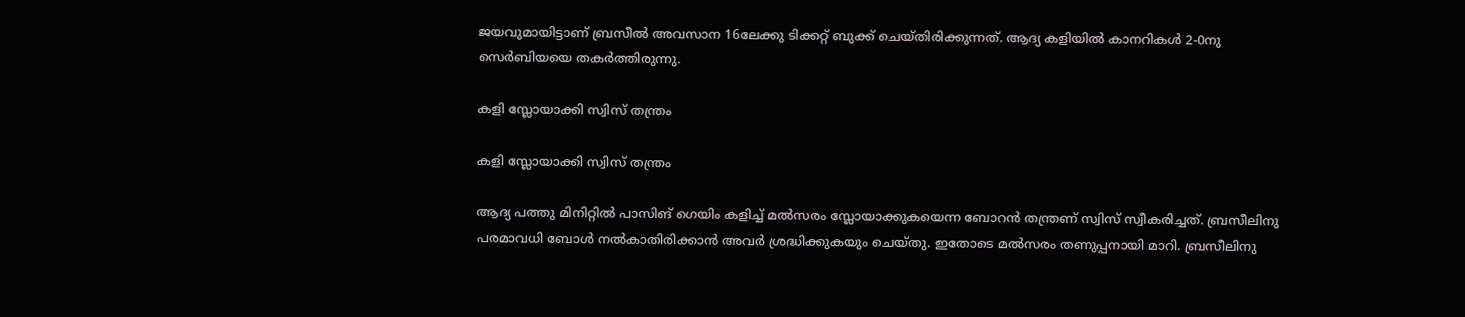ജയവുമായിട്ടാണ് ബ്രസീല്‍ അവസാന 16ലേക്കു ടിക്കറ്റ് ബുക്ക് ചെയ്തിരിക്കുന്നത്. ആദ്യ കളിയില്‍ കാനറികള്‍ 2-0നു സെര്‍ബിയയെ തകര്‍ത്തിരുന്നു.

കളി സ്ലോയാക്കി സ്വിസ് തന്ത്രം

കളി സ്ലോയാക്കി സ്വിസ് തന്ത്രം

ആദ്യ പത്തു മിനിറ്റില്‍ പാസിങ് ഗെയിം കളിച്ച് മല്‍സരം സ്ലോയാക്കുകയെന്ന ബോറന്‍ തന്ത്രണ് സ്വിസ് സ്വീകരിച്ചത്. ബ്രസീലിനു പരമാവധി ബോള്‍ നല്‍കാതിരിക്കാന്‍ അവര്‍ ശ്രദ്ധിക്കുകയും ചെയ്തു. ഇതോടെ മല്‍സരം തണുപ്പനായി മാറി. ബ്രസീലിനു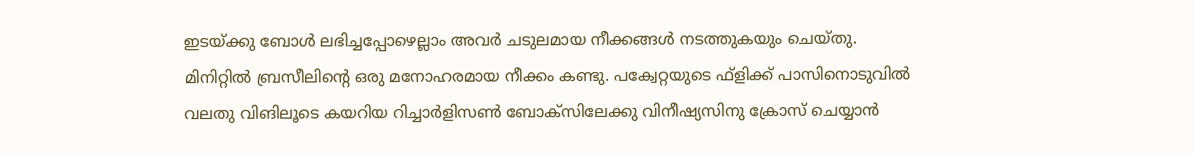ഇടയ്ക്കു ബോള്‍ ലഭിച്ചപ്പോഴെല്ലാം അവര്‍ ചടുലമായ നീക്കങ്ങള്‍ നടത്തുകയും ചെയ്തു.
മിനിറ്റില്‍ ബ്രസീലിന്റെ ഒരു മനോഹരമായ നീക്കം കണ്ടു. പക്വേറ്റയുടെ ഫ്‌ളിക്ക് പാസിനൊടുവില്‍ വലതു വിങിലൂടെ കയറിയ റിച്ചാര്‍ളിസണ്‍ ബോക്‌സിലേക്കു വിനീഷ്യസിനു ക്രോസ് ചെയ്യാന്‍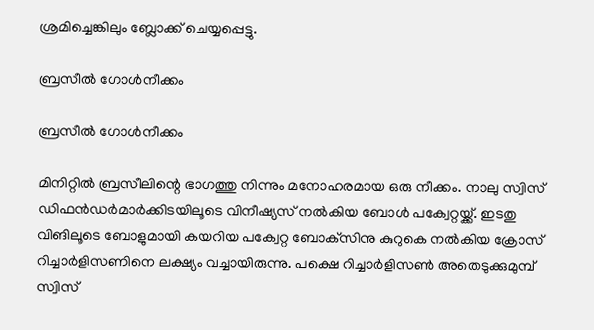ശ്രമിച്ചെങ്കിലും ബ്ലോക്ക് ചെയ്യപ്പെട്ടു.

ബ്രസീല്‍ ഗോള്‍നീക്കം

ബ്രസീല്‍ ഗോള്‍നീക്കം

മിനിറ്റില്‍ ബ്രസീലിന്റെ ഭാഗത്തു നിന്നും മനോഹരമായ ഒരു നീക്കം. നാലു സ്വിസ് ഡിഫന്‍ഡര്‍മാര്‍ക്കിടയിലൂടെ വിനീഷ്യസ് നല്‍കിയ ബോള്‍ പക്വേറ്റയ്ക്ക്. ഇടതു വിങിലൂടെ ബോളുമായി കയറിയ പക്വേറ്റ ബോക്‌സിനു കുറുകെ നല്‍കിയ ക്രോസ് റിച്ചാര്‍ളിസണിനെ ലക്ഷ്യം വച്ചായിരുന്നു. പക്ഷെ റിച്ചാര്‍ളിസണ്‍ അതെടുക്കുമുമ്പ് സ്വിസ്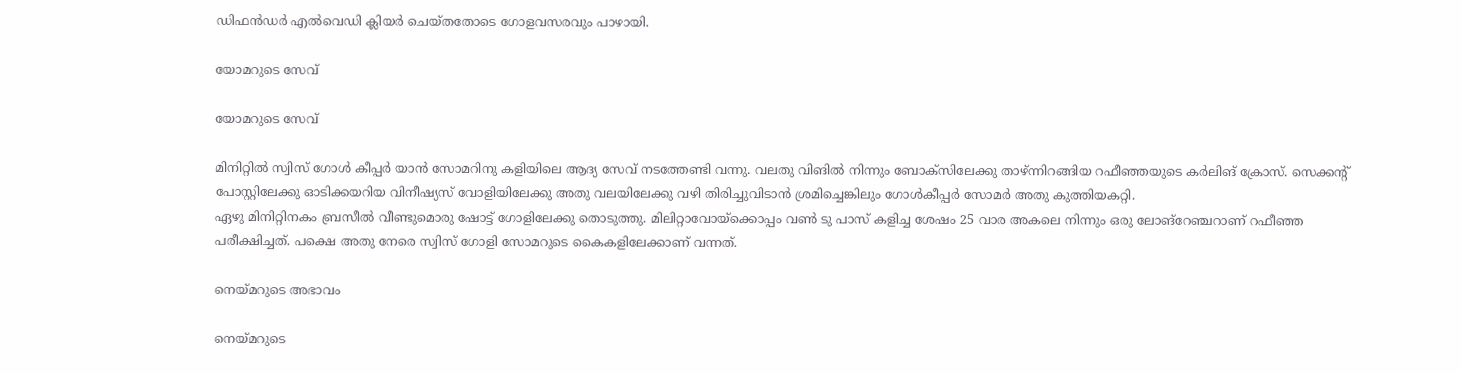ഡിഫന്‍ഡര്‍ എല്‍വെഡി ക്ലിയര്‍ ചെയ്തതോടെ ഗോളവസരവും പാഴായി.

യോമറുടെ സേവ്

യോമറുടെ സേവ്

മിനിറ്റില്‍ സ്വിസ് ഗോള്‍ കീപ്പര്‍ യാന്‍ സോമറിനു കളിയിലെ ആദ്യ സേവ് നടത്തേണ്ടി വന്നു. വലതു വിങില്‍ നിന്നും ബോക്‌സിലേക്കു താഴ്ന്നിറങ്ങിയ റഫീഞ്ഞയുടെ കര്‍ലിങ് ക്രോസ്. സെക്കന്റ് പോസ്റ്റിലേക്കു ഓടിക്കയറിയ വിനീഷ്യസ് വോളിയിലേക്കു അതു വലയിലേക്കു വഴി തിരിച്ചുവിടാന്‍ ശ്രമിച്ചെങ്കിലും ഗോള്‍കീപ്പര്‍ സോമര്‍ അതു കുത്തിയകറ്റി.
ഏഴു മിനിറ്റിനകം ബ്രസീല്‍ വീണ്ടുമൊരു ഷോട്ട് ഗോളിലേക്കു തൊടുത്തു. മിലിറ്റാവോയ്‌ക്കൊപ്പം വണ്‍ ടു പാസ് കളിച്ച ശേഷം 25 വാര അകലെ നിന്നും ഒരു ലോങ്‌റേഞ്ചറാണ് റഫീഞ്ഞ പരീക്ഷിച്ചത്. പക്ഷെ അതു നേരെ സ്വിസ് ഗോളി സോമറുടെ കൈകളിലേക്കാണ് വന്നത്.

നെയ്മറുടെ അഭാവം

നെയ്മറുടെ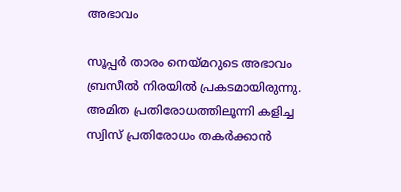അഭാവം

സൂപ്പര്‍ താരം നെയ്മറുടെ അഭാവം ബ്രസീല്‍ നിരയില്‍ പ്രകടമായിരുന്നു. അമിത പ്രതിരോധത്തിലൂന്നി കളിച്ച സ്വിസ് പ്രതിരോധം തകര്‍ക്കാന്‍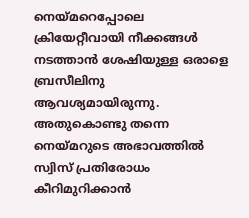നെയ്മറെപ്പോലെ ക്രിയേറ്റീവായി നീക്കങ്ങള്‍ നടത്താന്‍ ശേഷിയുള്ള ഒരാളെ ബ്രസീലിനു ആവശ്യമായിരുന്നു. അതുകൊണ്ടു തന്നെ നെയ്മറുടെ അഭാവത്തില്‍ സ്വിസ് പ്രതിരോധം കീറിമുറിക്കാന്‍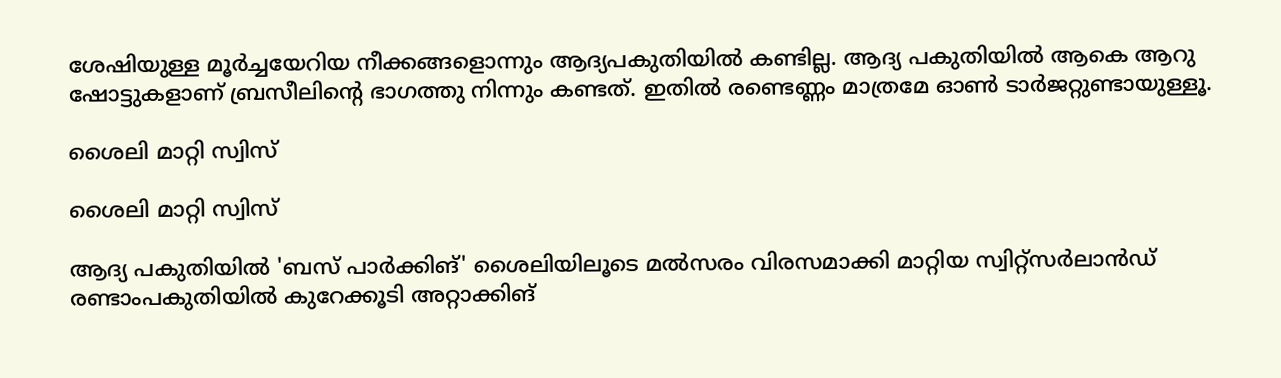ശേഷിയുള്ള മൂര്‍ച്ചയേറിയ നീക്കങ്ങളൊന്നും ആദ്യപകുതിയില്‍ കണ്ടില്ല. ആദ്യ പകുതിയില്‍ ആകെ ആറു ഷോട്ടുകളാണ് ബ്രസീലിന്റെ ഭാഗത്തു നിന്നും കണ്ടത്. ഇതില്‍ രണ്ടെണ്ണം മാത്രമേ ഓണ്‍ ടാര്‍ജറ്റുണ്ടായുള്ളൂ.

ശൈലി മാറ്റി സ്വിസ്

ശൈലി മാറ്റി സ്വിസ്

ആദ്യ പകുതിയില്‍ 'ബസ് പാര്‍ക്കിങ്' ശൈലിയിലൂടെ മല്‍സരം വിരസമാക്കി മാറ്റിയ സ്വിറ്റ്‌സര്‍ലാന്‍ഡ് രണ്ടാംപകുതിയില്‍ കുറേക്കൂടി അറ്റാക്കിങ്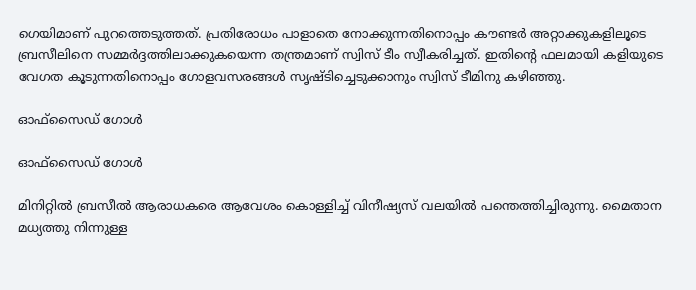ഗെയിമാണ് പുറത്തെടുത്തത്. പ്രതിരോധം പാളാതെ നോക്കുന്നതിനൊപ്പം കൗണ്ടര്‍ അറ്റാക്കുകളിലൂടെ ബ്രസീലിനെ സമ്മര്‍ദ്ദത്തിലാക്കുകയെന്ന തന്ത്രമാണ് സ്വിസ് ടീം സ്വീകരിച്ചത്. ഇതിന്റെ ഫലമായി കളിയുടെ വേഗത കൂടുന്നതിനൊപ്പം ഗോളവസരങ്ങള്‍ സൃഷ്ടിച്ചെടുക്കാനും സ്വിസ് ടീമിനു കഴിഞ്ഞു.

ഓഫ്‌സൈഡ് ഗോള്‍

ഓഫ്‌സൈഡ് ഗോള്‍

മിനിറ്റില്‍ ബ്രസീല്‍ ആരാധകരെ ആവേശം കൊള്ളിച്ച് വിനീഷ്യസ് വലയില്‍ പന്തെത്തിച്ചിരുന്നു. മൈതാന മധ്യത്തു നിന്നുള്ള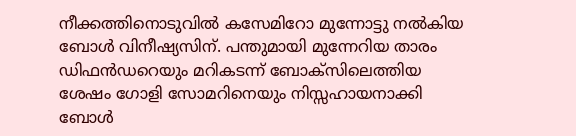നീക്കത്തിനൊടുവില്‍ കസേമിറോ മുന്നോട്ടു നല്‍കിയ ബോള്‍ വിനീഷ്യസിന്. പന്തുമായി മുന്നേറിയ താരം ഡിഫന്‍ഡറെയും മറികടന്ന് ബോക്‌സിലെത്തിയ ശേഷം ഗോളി സോമറിനെയും നിസ്സഹായനാക്കി ബോള്‍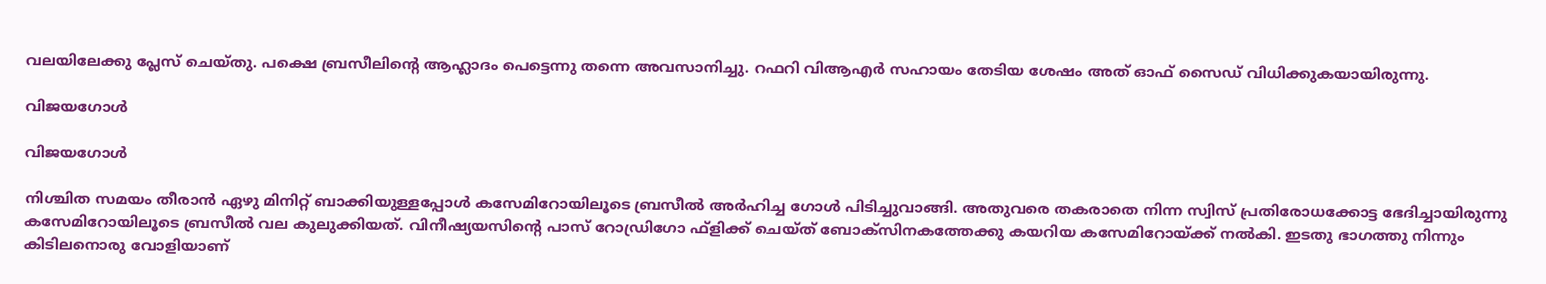വലയിലേക്കു പ്ലേസ് ചെയ്തു. പക്ഷെ ബ്രസീലിന്റെ ആഹ്ലാദം പെട്ടെന്നു തന്നെ അവസാനിച്ചു. റഫറി വിആഎര്‍ സഹായം തേടിയ ശേഷം അത് ഓഫ് സൈഡ് വിധിക്കുകയായിരുന്നു.

വിജയഗോള്‍

വിജയഗോള്‍

നിശ്ചിത സമയം തീരാന്‍ ഏഴു മിനിറ്റ് ബാക്കിയുള്ളപ്പോള്‍ കസേമിറോയിലൂടെ ബ്രസീല്‍ അര്‍ഹിച്ച ഗോള്‍ പിടിച്ചുവാങ്ങി. അതുവരെ തകരാതെ നിന്ന സ്വിസ് പ്രതിരോധക്കോട്ട ഭേദിച്ചായിരുന്നു കസേമിറോയിലൂടെ ബ്രസീല്‍ വല കുലുക്കിയത്. വിനീഷ്യയസിന്റെ പാസ് റോഡ്രിഗോ ഫ്‌ളിക്ക് ചെയ്ത് ബോക്‌സിനകത്തേക്കു കയറിയ കസേമിറോയ്ക്ക് നല്‍കി. ഇടതു ഭാഗത്തു നിന്നും കിടിലനൊരു വോളിയാണ്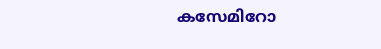കസേമിറോ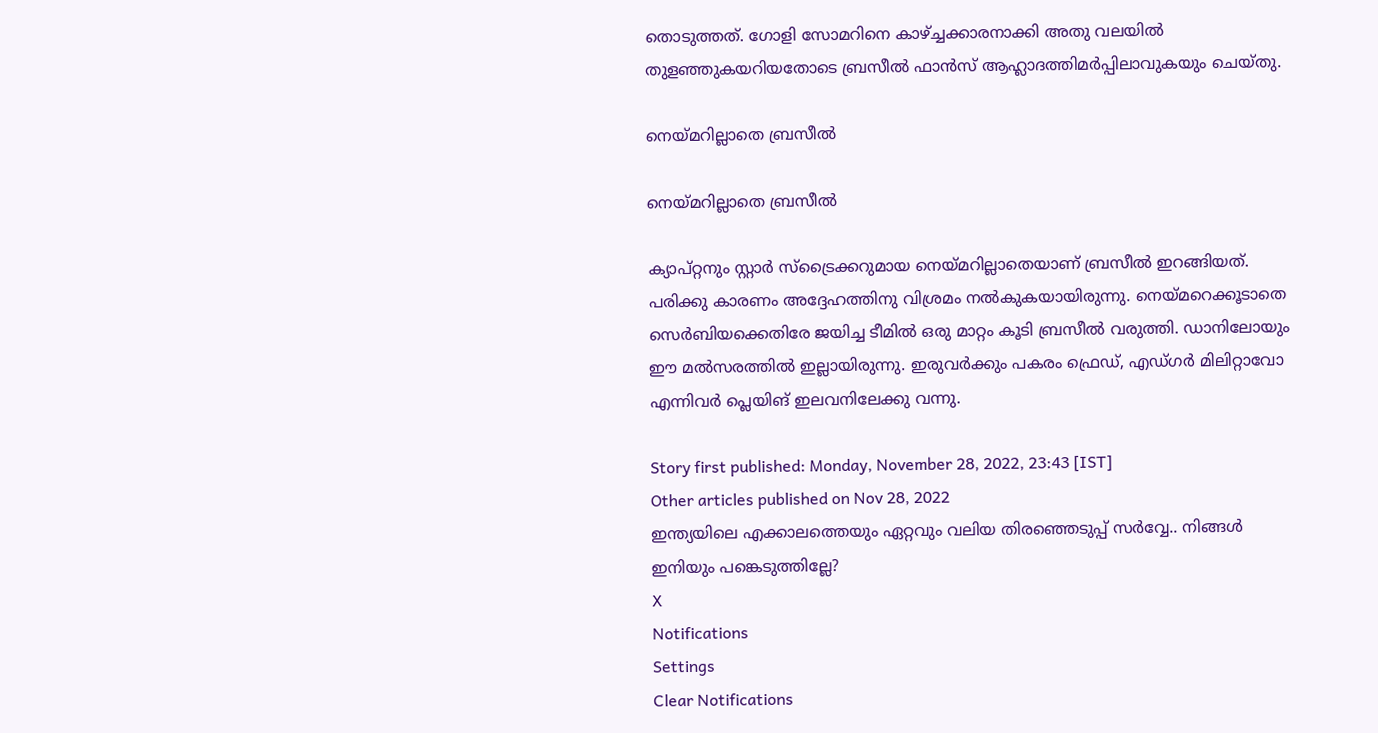തൊടുത്തത്. ഗോളി സോമറിനെ കാഴ്ച്ചക്കാരനാക്കി അതു വലയില്‍ തുളഞ്ഞുകയറിയതോടെ ബ്രസീല്‍ ഫാന്‍സ് ആഹ്ലാദത്തിമര്‍പ്പിലാവുകയും ചെയ്തു.

നെയ്മറില്ലാതെ ബ്രസീല്‍

നെയ്മറില്ലാതെ ബ്രസീല്‍

ക്യാപ്റ്റനും സ്റ്റാര്‍ സ്‌ട്രൈക്കറുമായ നെയ്മറില്ലാതെയാണ് ബ്രസീല്‍ ഇറങ്ങിയത്. പരിക്കു കാരണം അദ്ദേഹത്തിനു വിശ്രമം നല്‍കുകയായിരുന്നു. നെയ്മറെക്കൂടാതെ സെര്‍ബിയക്കെതിരേ ജയിച്ച ടീമില്‍ ഒരു മാറ്റം കൂടി ബ്രസീല്‍ വരുത്തി. ഡാനിലോയും ഈ മല്‍സരത്തില്‍ ഇല്ലായിരുന്നു. ഇരുവര്‍ക്കും പകരം ഫ്രെഡ്, എഡ്ഗര്‍ മിലിറ്റാവോ എന്നിവര്‍ പ്ലെയിങ് ഇലവനിലേക്കു വന്നു.

Story first published: Monday, November 28, 2022, 23:43 [IST]
Other articles published on Nov 28, 2022
ഇന്ത്യയിലെ എക്കാലത്തെയും ഏറ്റവും വലിയ തിരഞ്ഞെടുപ്പ് സർവ്വേ.. നിങ്ങൾ ഇനിയും പങ്കെടുത്തില്ലേ?
X
Notifications
Settings
Clear Notifications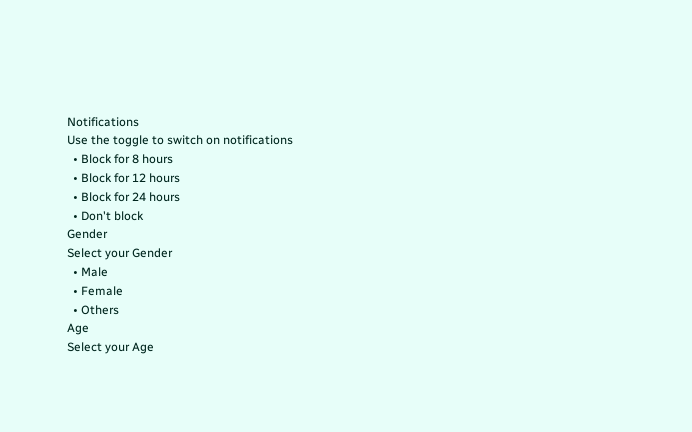Notifications
Use the toggle to switch on notifications
  • Block for 8 hours
  • Block for 12 hours
  • Block for 24 hours
  • Don't block
Gender
Select your Gender
  • Male
  • Female
  • Others
Age
Select your Age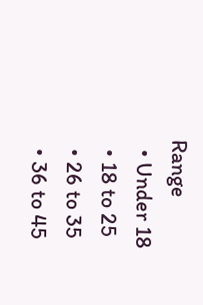Range
  • Under 18
  • 18 to 25
  • 26 to 35
  • 36 to 45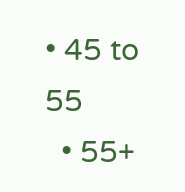• 45 to 55
  • 55+